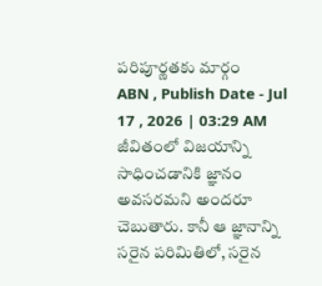పరిపూర్ణతకు మార్గం
ABN , Publish Date - Jul 17 , 2026 | 03:29 AM
జీవితంలో విజయాన్ని సాధించడానికి జ్ఞానం అవసరమని అందరూ చెబుతారు. కానీ ఆ జ్ఞానాన్ని సరైన పరిమితిలో, సరైన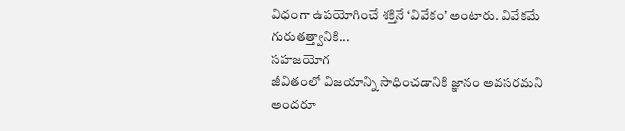విధంగా ఉపయోగించే శక్తినే ‘వివేకం’ అంటారు. వివేకమే గురుతత్త్వానికి...
సహజయోగ
జీవితంలో విజయాన్ని సాధించడానికి జ్ఞానం అవసరమని అందరూ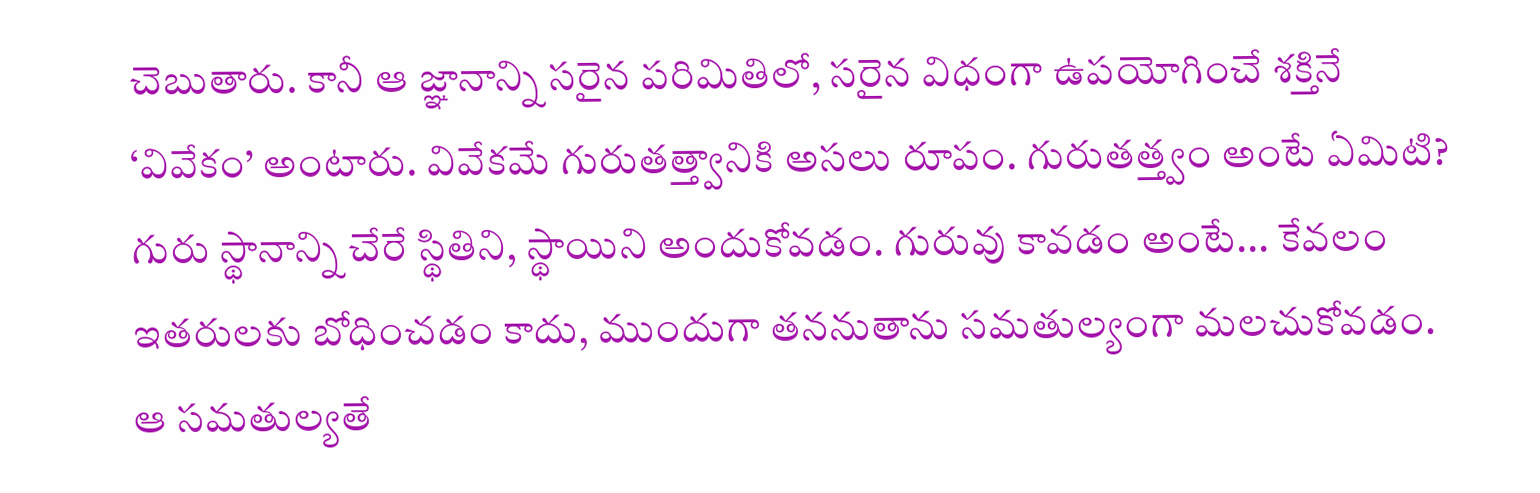చెబుతారు. కానీ ఆ జ్ఞానాన్ని సరైన పరిమితిలో, సరైన విధంగా ఉపయోగించే శక్తినే ‘వివేకం’ అంటారు. వివేకమే గురుతత్త్వానికి అసలు రూపం. గురుతత్త్వం అంటే ఏమిటి? గురు స్థానాన్ని చేరే స్థితిని, స్థాయిని అందుకోవడం. గురువు కావడం అంటే... కేవలం ఇతరులకు బోధించడం కాదు, ముందుగా తననుతాను సమతుల్యంగా మలచుకోవడం. ఆ సమతుల్యతే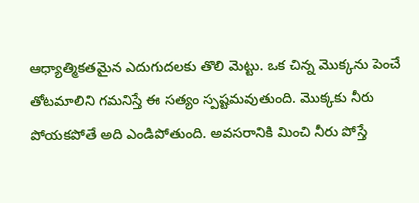ఆధ్యాత్మికతమైన ఎదుగుదలకు తొలి మెట్టు. ఒక చిన్న మొక్కను పెంచే తోటమాలిని గమనిస్తే ఈ సత్యం స్పష్టమవుతుంది. మొక్కకు నీరు పోయకపోతే అది ఎండిపోతుంది. అవసరానికి మించి నీరు పోస్తే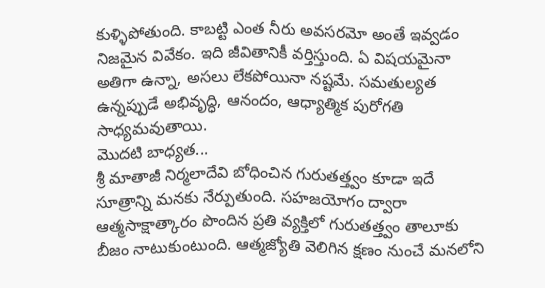కుళ్ళిపోతుంది. కాబట్టి ఎంత నీరు అవసరమో అంతే ఇవ్వడం నిజమైన వివేకం. ఇది జీవితానికీ వర్తిస్తుంది. ఏ విషయమైనా అతిగా ఉన్నా, అసలు లేకపోయినా నష్టమే. సమతుల్యత ఉన్నప్పుడే అభివృద్ధి, ఆనందం, ఆధ్యాత్మిక పురోగతి సాధ్యమవుతాయి.
మొదటి బాధ్యత...
శ్రీ మాతాజీ నిర్మలాదేవి బోధించిన గురుతత్త్వం కూడా ఇదే సూత్రాన్ని మనకు నేర్పుతుంది. సహజయోగం ద్వారా ఆత్మసాక్షాత్కారం పొందిన ప్రతి వ్యక్తిలో గురుతత్త్వం తాలూకు బీజం నాటుకుంటుంది. ఆత్మజ్యోతి వెలిగిన క్షణం నుంచే మనలోని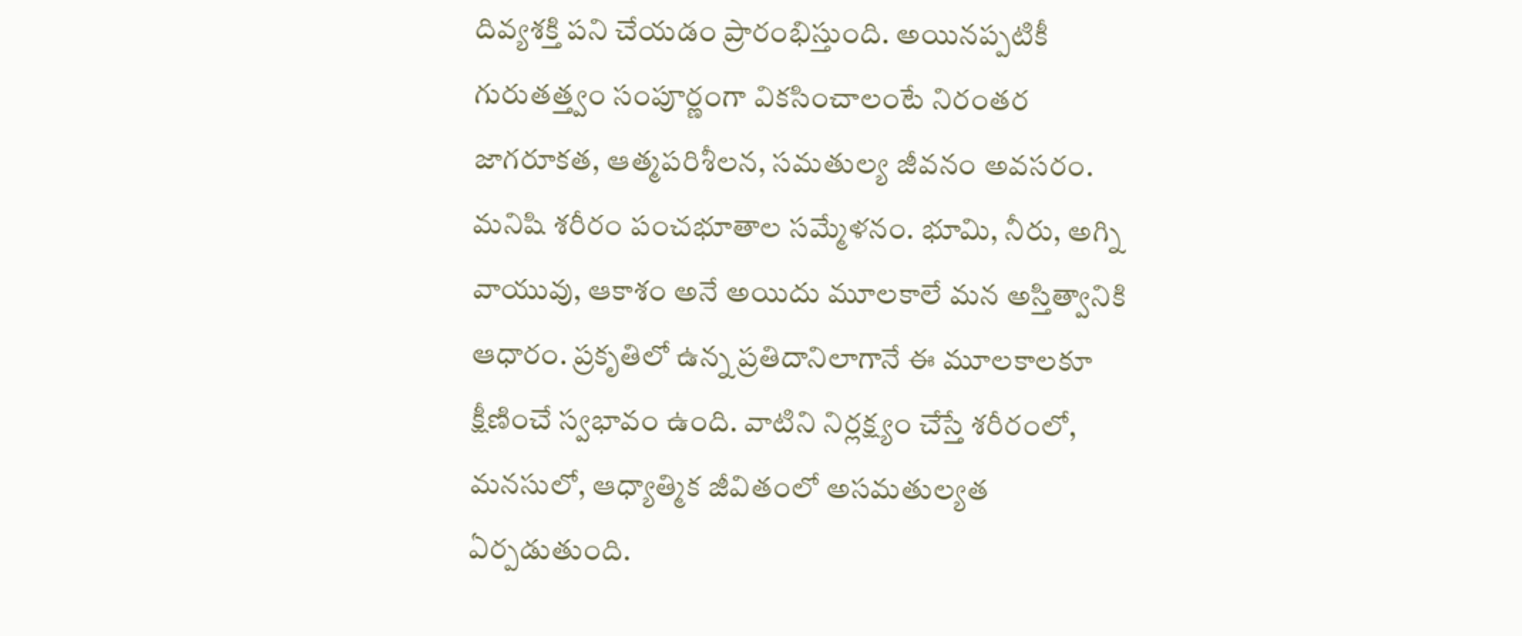దివ్యశక్తి పని చేయడం ప్రారంభిస్తుంది. అయినప్పటికీ గురుతత్త్వం సంపూర్ణంగా వికసించాలంటే నిరంతర జాగరూకత, ఆత్మపరిశీలన, సమతుల్య జీవనం అవసరం. మనిషి శరీరం పంచభూతాల సమ్మేళనం. భూమి, నీరు, అగ్ని వాయువు, ఆకాశం అనే అయిదు మూలకాలే మన అస్తిత్వానికి ఆధారం. ప్రకృతిలో ఉన్న ప్రతిదానిలాగానే ఈ మూలకాలకూ క్షీణించే స్వభావం ఉంది. వాటిని నిర్లక్ష్యం చేస్తే శరీరంలో, మనసులో, ఆధ్యాత్మిక జీవితంలో అసమతుల్యత ఏర్పడుతుంది.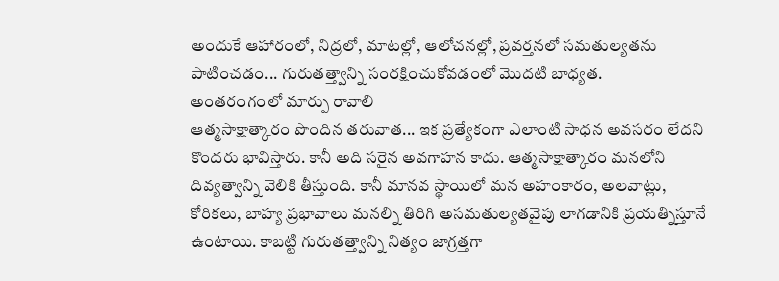అందుకే ఆహారంలో, నిద్రలో, మాటల్లో, ఆలోచనల్లో, ప్రవర్తనలో సమతుల్యతను పాటించడం... గురుతత్త్వాన్ని సంరక్షించుకోవడంలో మొదటి బాధ్యత.
అంతరంగంలో మార్పు రావాలి
ఆత్మసాక్షాత్కారం పొందిన తరువాత... ఇక ప్రత్యేకంగా ఎలాంటి సాధన అవసరం లేదని కొందరు భావిస్తారు. కానీ అది సరైన అవగాహన కాదు. ఆత్మసాక్షాత్కారం మనలోని దివ్యత్వాన్ని వెలికి తీస్తుంది. కానీ మానవ స్థాయిలో మన అహంకారం, అలవాట్లు, కోరికలు, బాహ్య ప్రభావాలు మనల్ని తిరిగి అసమతుల్యతవైపు లాగడానికి ప్రయత్నిస్తూనే ఉంటాయి. కాబట్టి గురుతత్త్వాన్ని నిత్యం జాగ్రత్తగా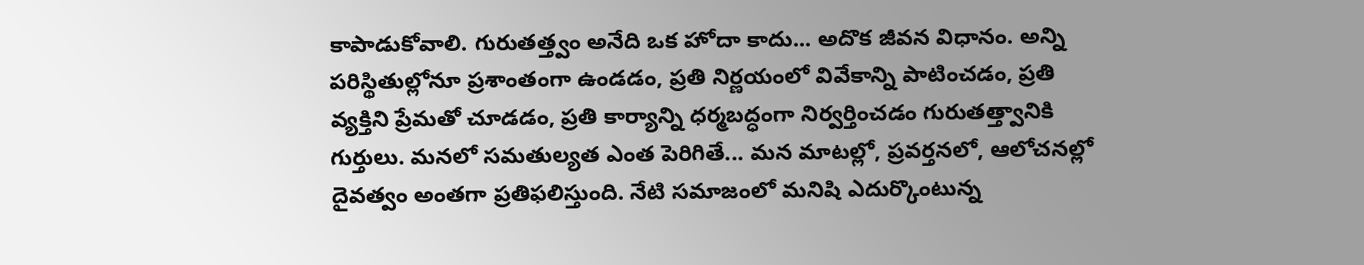కాపాడుకోవాలి. గురుతత్త్వం అనేది ఒక హోదా కాదు... అదొక జీవన విధానం. అన్ని పరిస్థితుల్లోనూ ప్రశాంతంగా ఉండడం, ప్రతి నిర్ణయంలో వివేకాన్ని పాటించడం, ప్రతి వ్యక్తిని ప్రేమతో చూడడం, ప్రతి కార్యాన్ని ధర్మబద్ధంగా నిర్వర్తించడం గురుతత్త్వానికి గుర్తులు. మనలో సమతుల్యత ఎంత పెరిగితే... మన మాటల్లో, ప్రవర్తనలో, ఆలోచనల్లో దైవత్వం అంతగా ప్రతిఫలిస్తుంది. నేటి సమాజంలో మనిషి ఎదుర్కొంటున్న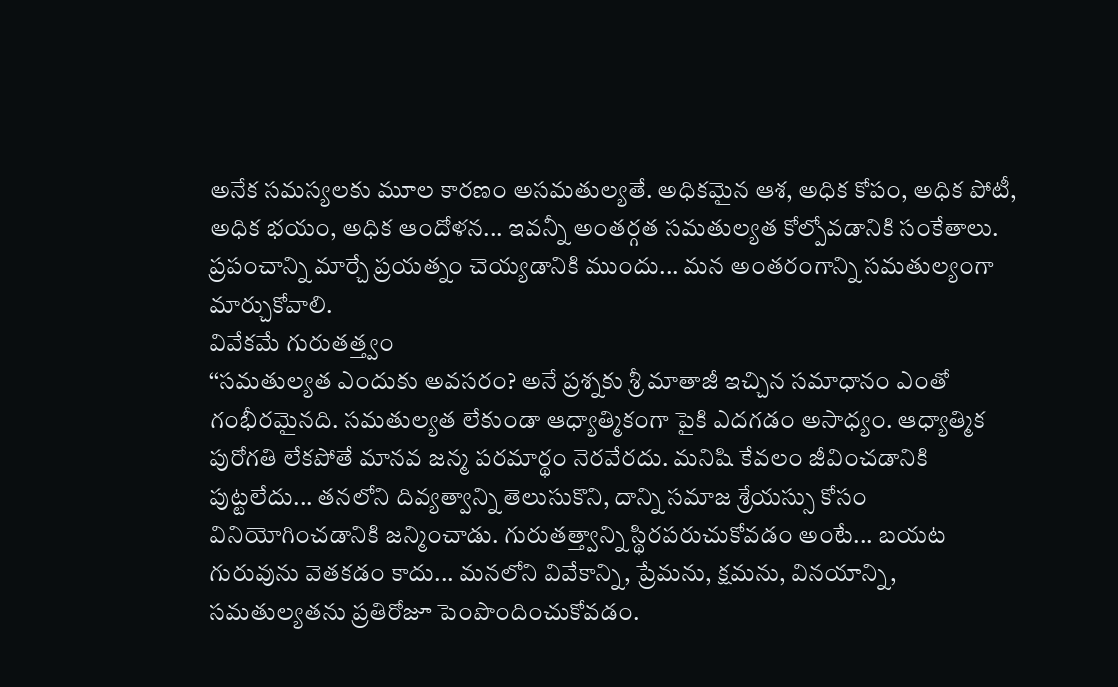అనేక సమస్యలకు మూల కారణం అసమతుల్యతే. అధికమైన ఆశ, అధిక కోపం, అధిక పోటీ, అధిక భయం, అధిక ఆందోళన... ఇవన్నీ అంతర్గత సమతుల్యత కోల్పోవడానికి సంకేతాలు. ప్రపంచాన్ని మార్చే ప్రయత్నం చెయ్యడానికి ముందు... మన అంతరంగాన్ని సమతుల్యంగా మార్చుకోవాలి.
వివేకమే గురుతత్త్వం
‘‘సమతుల్యత ఎందుకు అవసరం? అనే ప్రశ్నకు శ్రీ మాతాజీ ఇచ్చిన సమాధానం ఎంతో గంభీరమైనది. సమతుల్యత లేకుండా ఆధ్యాత్మికంగా పైకి ఎదగడం అసాధ్యం. ఆధ్యాత్మిక పురోగతి లేకపోతే మానవ జన్మ పరమార్థం నెరవేరదు. మనిషి కేవలం జీవించడానికి పుట్టలేదు... తనలోని దివ్యత్వాన్ని తెలుసుకొని, దాన్ని సమాజ శ్రేయస్సు కోసం వినియోగించడానికి జన్మించాడు. గురుతత్త్వాన్ని స్థిరపరుచుకోవడం అంటే... బయట గురువును వెతకడం కాదు... మనలోని వివేకాన్ని, ప్రేమను, క్షమను, వినయాన్ని, సమతుల్యతను ప్రతిరోజూ పెంపొందించుకోవడం.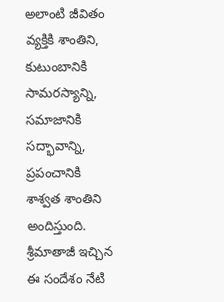అలాంటి జీవితం వ్యక్తికి శాంతిని, కుటుంబానికి సామరస్యాన్ని, సమాజానికి సద్భావాన్ని, ప్రపంచానికి శాశ్వత శాంతిని అందిస్తుంది. శ్రీమాతాజీ ఇచ్చిన ఈ సందేశం నేటి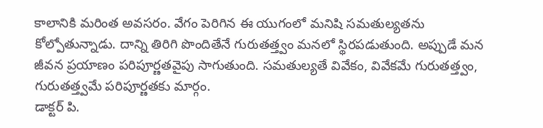కాలానికి మరింత అవసరం. వేగం పెరిగిన ఈ యుగంలో మనిషి సమతుల్యతను కోల్పోతున్నాడు. దాన్ని తిరిగి పొందితేనే గురుతత్త్వం మనలో స్థిరపడుతుంది. అప్పుడే మన జీవన ప్రయాణం పరిపూర్ణతవైపు సాగుతుంది. సమతుల్యతే వివేకం, వివేకమే గురుతత్త్వం, గురుతత్త్వమే పరిపూర్ణతకు మార్గం.
డాక్టర్ పి.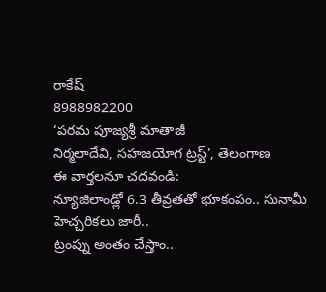రాకేష్
8988982200
‘పరమ పూజ్యశ్రీ మాతాజీ
నిర్మలాదేవి, సహజయోగ ట్రస్ట్’, తెలంగాణ
ఈ వార్తలనూ చదవండి:
న్యూజిలాండ్లో 6.3 తీవ్రతతో భూకంపం.. సునామీ హెచ్చరికలు జారీ..
ట్రంప్ను అంతం చేస్తాం..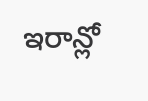ఇరాన్లో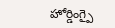హోర్డింగ్పై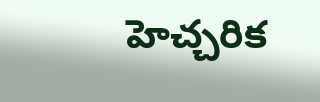హెచ్చరిక